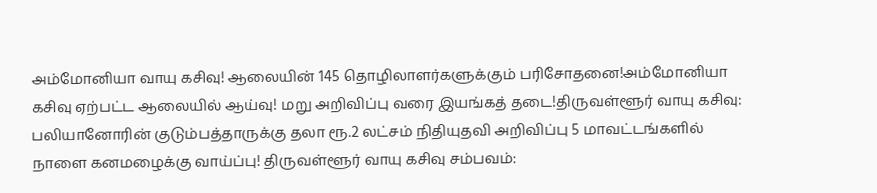அம்மோனியா வாயு கசிவு! ஆலையின் 145 தொழிலாளர்களுக்கும் பரிசோதனை!அம்மோனியா கசிவு ஏற்பட்ட ஆலையில் ஆய்வு! மறு அறிவிப்பு வரை இயங்கத் தடை!திருவள்ளூர் வாயு கசிவு: பலியானோரின் குடும்பத்தாருக்கு தலா ரூ.2 லட்சம் நிதியுதவி அறிவிப்பு 5 மாவட்டங்களில் நாளை கனமழைக்கு வாய்ப்பு! திருவள்ளூர் வாயு கசிவு சம்பவம்: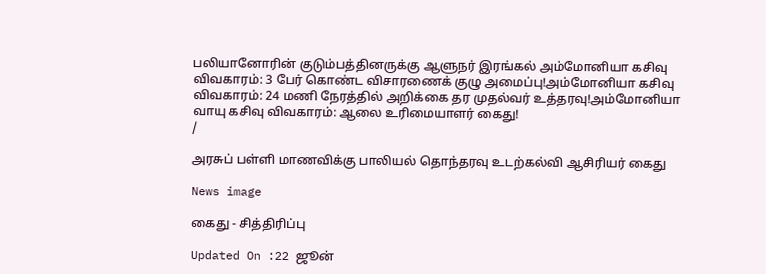பலியானோரின் குடும்பத்தினருக்கு ஆளுநர் இரங்கல் அம்மோனியா கசிவு விவகாரம்: 3 பேர் கொண்ட விசாரணைக் குழு அமைப்பு!அம்மோனியா கசிவு விவகாரம்: 24 மணி நேரத்தில் அறிக்கை தர முதல்வர் உத்தரவு!அம்மோனியா வாயு கசிவு விவகாரம்: ஆலை உரிமையாளர் கைது!
/

அரசுப் பள்ளி மாணவிக்கு பாலியல் தொந்தரவு உடற்கல்வி ஆசிரியர் கைது

News image

கைது - சித்திரிப்பு

Updated On :22 ஜூன்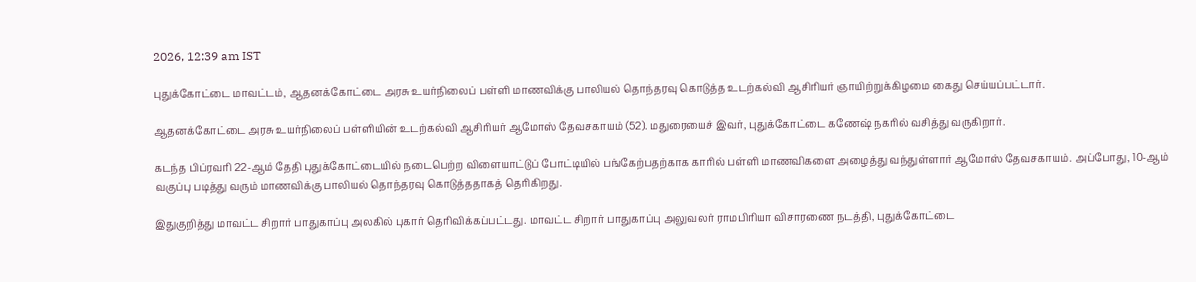2026, 12:39 am IST

புதுக்கோட்டை மாவட்டம், ஆதனக்கோட்டை அரசு உயர்நிலைப் பள்ளி மாணவிக்கு பாலியல் தொந்தரவு கொடுத்த உடற்கல்வி ஆசிரியர் ஞாயிற்றுக்கிழமை கைது செய்யப்பட்டார்.

ஆதனக்கோட்டை அரசு உயர்நிலைப் பள்ளியின் உடற்கல்வி ஆசிரியர் ஆமோஸ் தேவசகாயம் (52). மதுரையைச் இவர், புதுக்கோட்டை கணேஷ் நகரில் வசித்து வருகிறார்.

கடந்த பிப்ரவரி 22-ஆம் தேதி புதுக்கோட்டையில் நடைபெற்ற விளையாட்டுப் போட்டியில் பங்கேற்பதற்காக காரில் பள்ளி மாணவிகளை அழைத்து வந்துள்ளார் ஆமோஸ் தேவசகாயம். அப்போது, 10-ஆம் வகுப்பு படித்து வரும் மாணவிக்கு பாலியல் தொந்தரவு கொடுத்ததாகத் தெரிகிறது.

இதுகுறித்து மாவட்ட சிறார் பாதுகாப்பு அலகில் புகார் தெரிவிக்கப்பட்டது. மாவட்ட சிறார் பாதுகாப்பு அலுவலர் ராமபிரியா விசாரணை நடத்தி, புதுக்கோட்டை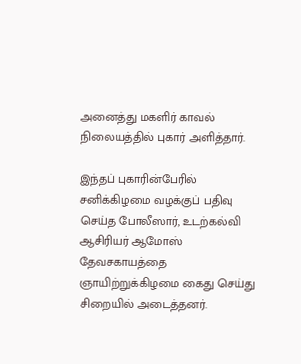அனைத்து மகளிர் காவல் நிலையத்தில் புகார் அளித்தார்.

இந்தப் புகாரின்பேரில் சனிக்கிழமை வழக்குப் பதிவு செய்த போலீஸார், உடற்கல்வி ஆசிரியர் ஆமோஸ் தேவசகாயத்தை ஞாயிற்றுக்கிழமை கைது செய்து சிறையில் அடைத்தனர்.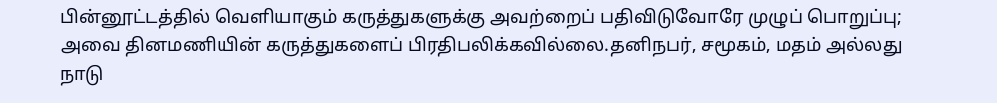பின்னூட்டத்தில் வெளியாகும் கருத்துகளுக்கு அவற்றைப் பதிவிடுவோரே முழுப் பொறுப்பு; அவை தினமணியின் கருத்துகளைப் பிரதிபலிக்கவில்லை.தனிநபர், சமூகம், மதம் அல்லது நாடு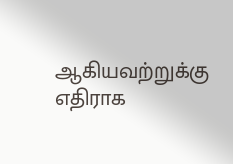ஆகியவற்றுக்கு எதிராக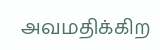அவமதிக்கிற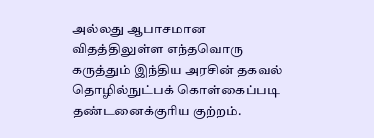அல்லது ஆபாசமான விதத்திலுள்ள எந்தவொரு கருத்தும் இந்திய அரசின் தகவல் தொழில்நுட்பக் கொள்கைப்படி தண்டனைக்குரிய குற்றம்.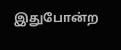இதுபோன்ற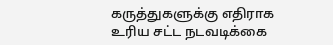கருத்துகளுக்கு எதிராக உரிய சட்ட நடவடிக்கை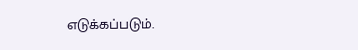எடுக்கப்படும்.